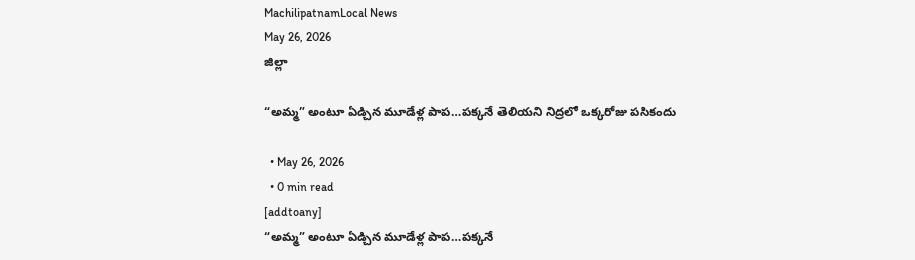MachilipatnamLocal News
May 26, 2026
జిల్లా

“అమ్మ” అంటూ ఏడ్చిన మూడేళ్ల పాప…పక్కనే తెలియని నిద్రలో ఒక్కరోజు పసికందు

  • May 26, 2026
  • 0 min read
[addtoany]
“అమ్మ” అంటూ ఏడ్చిన మూడేళ్ల పాప…పక్కనే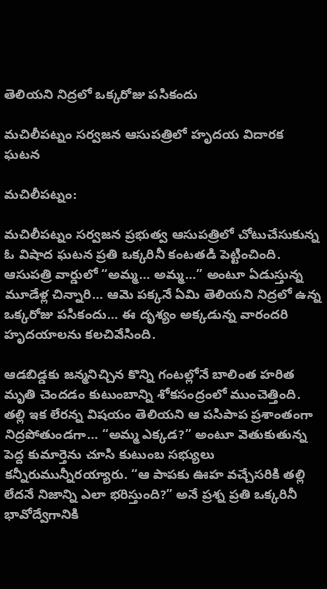తెలియని నిద్రలో ఒక్కరోజు పసికందు

మచిలీపట్నం సర్వజన ఆసుపత్రిలో హృదయ విదారక ఘటన

మచిలీపట్నం:

మచిలీపట్నం సర్వజన ప్రభుత్వ ఆసుపత్రిలో చోటుచేసుకున్న ఓ విషాద ఘటన ప్రతి ఒక్కరినీ కంటతడి పెట్టించింది. ఆసుపత్రి వార్డులో “అమ్మ… అమ్మ…” అంటూ ఏడుస్తున్న మూడేళ్ల చిన్నారి… ఆమె పక్కనే ఏమి తెలియని నిద్రలో ఉన్న ఒక్కరోజు పసికందు… ఈ దృశ్యం అక్కడున్న వారందరి హృదయాలను కలచివేసింది.

ఆడబిడ్డకు జన్మనిచ్చిన కొన్ని గంటల్లోనే బాలింత హరిత మృతి చెందడం కుటుంబాన్ని శోకసంద్రంలో ముంచెత్తింది. తల్లి ఇక లేరన్న విషయం తెలియని ఆ పసిపాప ప్రశాంతంగా నిద్రపోతుండగా… “అమ్మ ఎక్కడ?” అంటూ వెతుకుతున్న పెద్ద కుమార్తెను చూసి కుటుంబ సభ్యులు కన్నీరుమున్నీరయ్యారు. “ఆ పాపకు ఊహ వచ్చేసరికి తల్లి లేదనే నిజాన్ని ఎలా భరిస్తుంది?” అనే ప్రశ్న ప్రతి ఒక్కరినీ భావోద్వేగానికి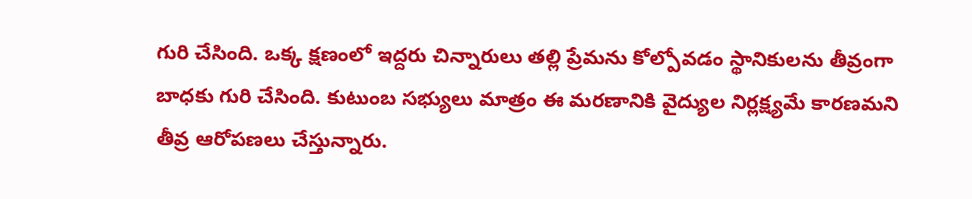గురి చేసింది. ఒక్క క్షణంలో ఇద్దరు చిన్నారులు తల్లి ప్రేమను కోల్పోవడం స్థానికులను తీవ్రంగా బాధకు గురి చేసింది. కుటుంబ సభ్యులు మాత్రం ఈ మరణానికి వైద్యుల నిర్లక్ష్యమే కారణమని తీవ్ర ఆరోపణలు చేస్తున్నారు.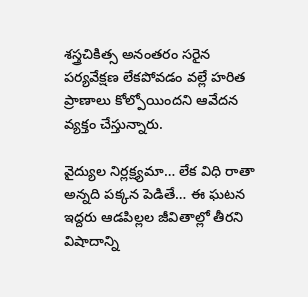శస్త్రచికిత్స అనంతరం సరైన పర్యవేక్షణ లేకపోవడం వల్లే హరిత ప్రాణాలు కోల్పోయిందని ఆవేదన వ్యక్తం చేస్తున్నారు.

వైద్యుల నిర్లక్ష్యమా… లేక విధి రాతా అన్నది పక్కన పెడితే… ఈ ఘటన ఇద్దరు ఆడపిల్లల జీవితాల్లో తీరని విషాదాన్ని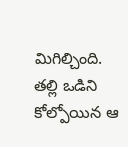మిగిల్చింది. తల్లి ఒడిని కోల్పోయిన ఆ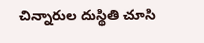చిన్నారుల దుస్థితి చూసి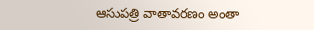ఆసుపత్రి వాతావరణం అంతా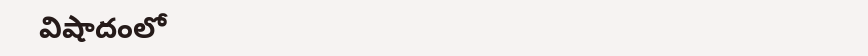విషాదంలో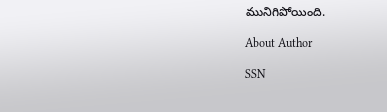మునిగిపోయింది.

About Author

SSN